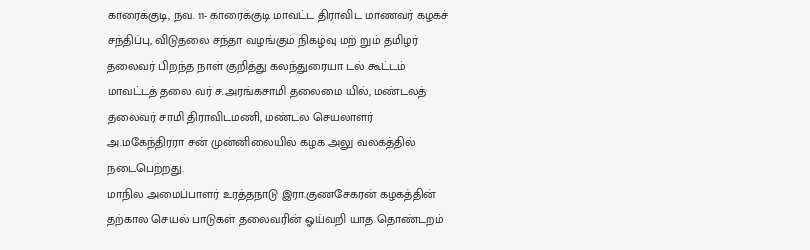காரைக்குடி, நவ. 11- காரைக்குடி மாவட்ட திராவிட மாணவர் கழகச் சந்திப்பு, விடுதலை சந்தா வழங்கும் நிகழ்வு மற் றும் தமிழர் தலைவர் பிறந்த நாள் குறித்து கலந்துரையா டல் கூட்டம் மாவட்டத் தலை வர் ச.அரங்கசாமி தலைமை யில், மண்டலத் தலைவர் சாமி திராவிடமணி, மண்டல செயலாளர் அ.மகேந்திரரா சன் முன்னிலையில் கழக அலு வலகத்தில் நடைபெற்றது.
மாநில அமைப்பாளர் உரத்தநாடு இரா.குணசேகரன் கழகத்தின் தற்கால செயல் பாடுகள் தலைவரின் ஓய்வறி யாத தொண்டறம்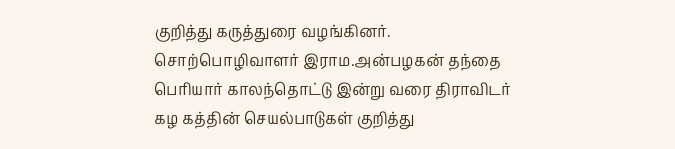குறித்து கருத்துரை வழங்கினர்.
சொற்பொழிவாளர் இராம.அன்பழகன் தந்தை பெரியார் காலந்தொட்டு இன்று வரை திராவிடர் கழ கத்தின் செயல்பாடுகள் குறித்து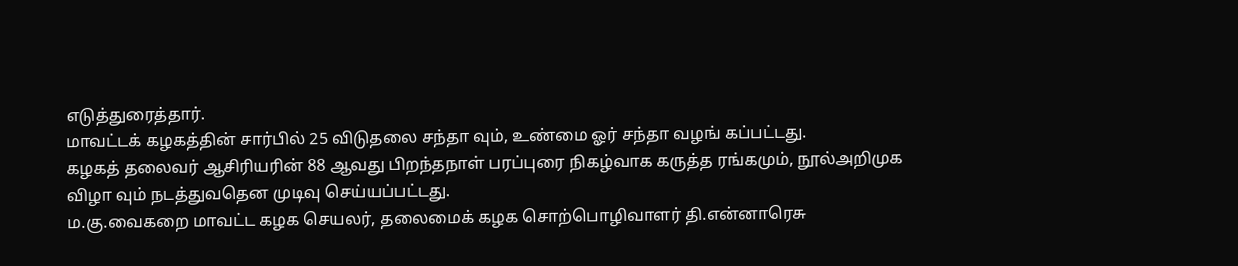எடுத்துரைத்தார்.
மாவட்டக் கழகத்தின் சார்பில் 25 விடுதலை சந்தா வும், உண்மை ஓர் சந்தா வழங் கப்பட்டது.
கழகத் தலைவர் ஆசிரியரின் 88 ஆவது பிறந்தநாள் பரப்புரை நிகழ்வாக கருத்த ரங்கமும், நூல்அறிமுக விழா வும் நடத்துவதென முடிவு செய்யப்பட்டது.
ம.கு.வைகறை மாவட்ட கழக செயலர், தலைமைக் கழக சொற்பொழிவாளர் தி.என்னாரெசு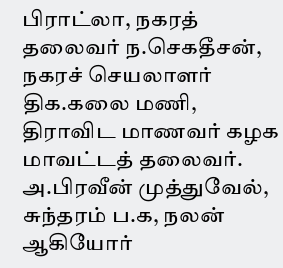பிராட்லா, நகரத் தலைவர் ந.செகதீசன், நகரச் செயலாளர் திக.கலை மணி, திராவிட மாணவர் கழக மாவட்டத் தலைவர். அ.பிரவீன் முத்துவேல், சுந்தரம் ப.க, நலன் ஆகியோர்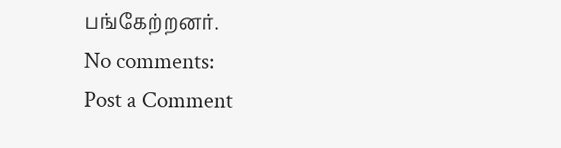பங்கேற்றனர்.
No comments:
Post a Comment